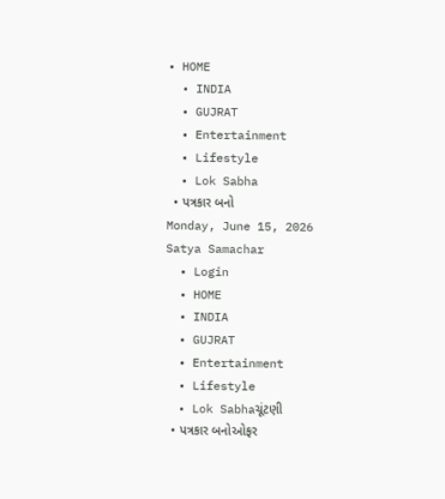• HOME
  • INDIA
  • GUJRAT
  • Entertainment
  • Lifestyle
  • Lok Sabha
  • પત્રકાર બનો
Monday, June 15, 2026
Satya Samachar
  • Login
  • HOME
  • INDIA
  • GUJRAT
  • Entertainment
  • Lifestyle
  • Lok Sabhaચૂંટણી
  • પત્રકાર બનોઓફર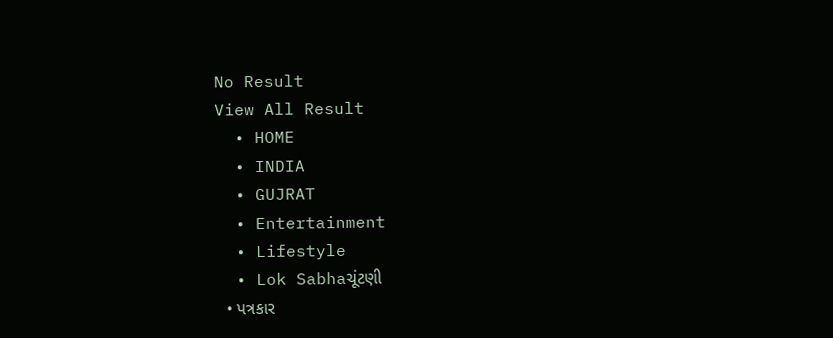No Result
View All Result
  • HOME
  • INDIA
  • GUJRAT
  • Entertainment
  • Lifestyle
  • Lok Sabhaચૂંટણી
  • પત્રકાર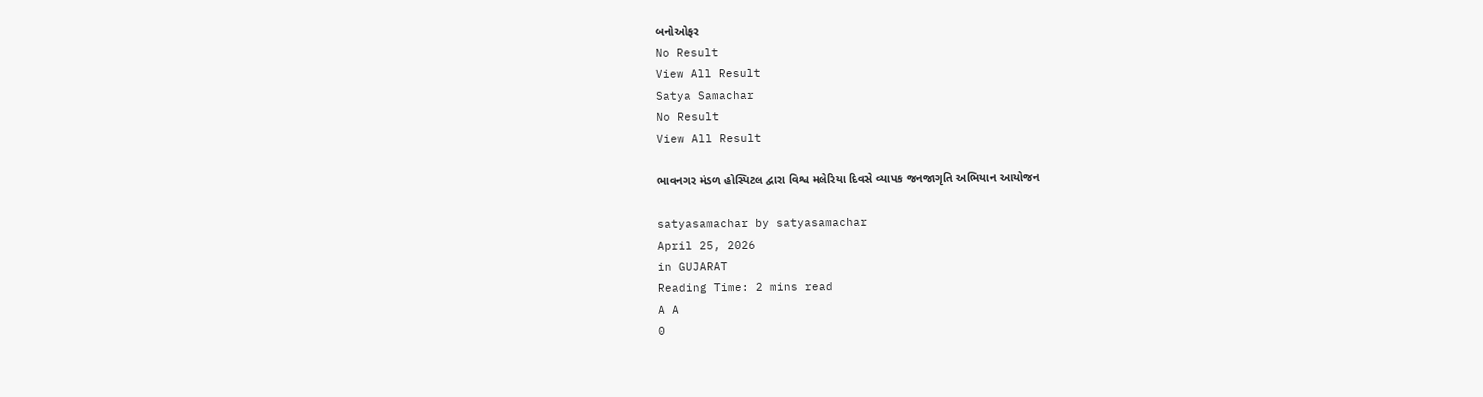બનોઓફર
No Result
View All Result
Satya Samachar
No Result
View All Result

ભાવનગર મંડળ હોસ્પિટલ દ્વારા વિશ્વ મલેરિયા દિવસે વ્યાપક જનજાગૃતિ અભિયાન આયોજન

satyasamachar by satyasamachar
April 25, 2026
in GUJARAT
Reading Time: 2 mins read
A A
0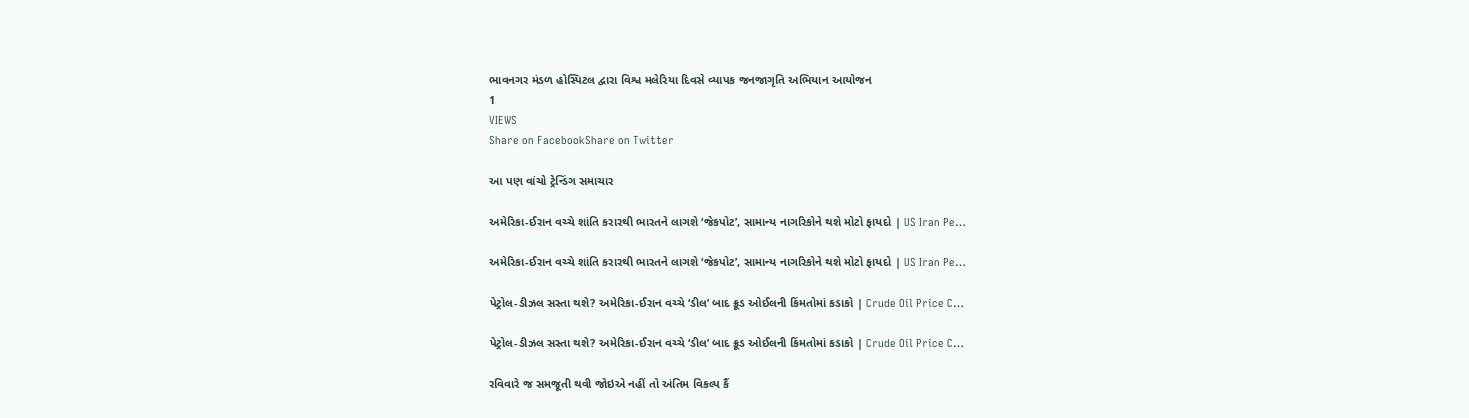ભાવનગર મંડળ હોસ્પિટલ દ્વારા વિશ્વ મલેરિયા દિવસે વ્યાપક જનજાગૃતિ અભિયાન આયોજન
1
VIEWS
Share on FacebookShare on Twitter

આ પણ વાંચો ટ્રેન્ડિંગ સમાચાર

અમેરિકા-ઈરાન વચ્ચે શાંતિ કરારથી ભારતને લાગશે ‘જેકપોટ’, સામાન્ય નાગરિકોને થશે મોટો ફાયદો | US Iran Pe…

અમેરિકા-ઈરાન વચ્ચે શાંતિ કરારથી ભારતને લાગશે ‘જેકપોટ’, સામાન્ય નાગરિકોને થશે મોટો ફાયદો | US Iran Pe…

પેટ્રોલ-ડીઝલ સસ્તા થશે? અમેરિકા-ઈરાન વચ્ચે ‘ડીલ’ બાદ ક્રૂડ ઓઈલની કિંમતોમાં કડાકો | Crude Oil Price C…

પેટ્રોલ-ડીઝલ સસ્તા થશે? અમેરિકા-ઈરાન વચ્ચે ‘ડીલ’ બાદ ક્રૂડ ઓઈલની કિંમતોમાં કડાકો | Crude Oil Price C…

રવિવારે જ સમજૂતી થવી જોઇએ નહીં તો અંતિમ વિકલ્પ કૈં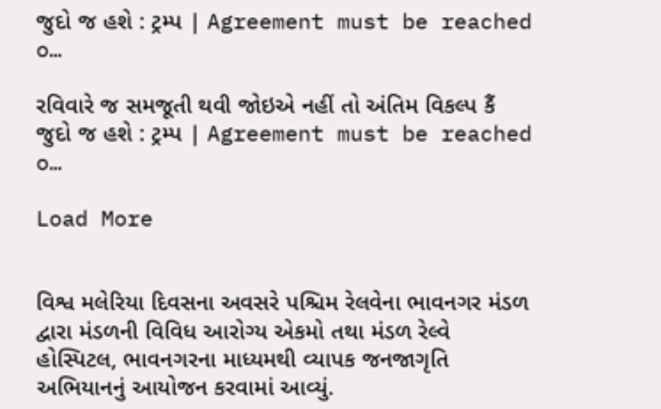જુદો જ હશે : ટ્રમ્પ | Agreement must be reached o…

રવિવારે જ સમજૂતી થવી જોઇએ નહીં તો અંતિમ વિકલ્પ કૈં જુદો જ હશે : ટ્રમ્પ | Agreement must be reached o…

Load More


વિશ્વ મલેરિયા દિવસના અવસરે પશ્ચિમ રેલવેના ભાવનગર મંડળ દ્વારા મંડળની વિવિધ આરોગ્ય એકમો તથા મંડળ રેલ્વે હોસ્પિટલ, ભાવનગરના માધ્યમથી વ્યાપક જનજાગૃતિ અભિયાનનું આયોજન કરવામાં આવ્યું.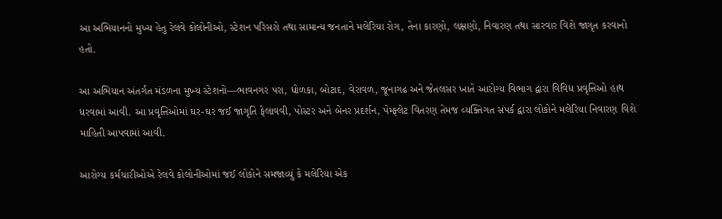આ અભિયાનનો મુખ્ય હેતુ રેલવે કોલોનીઓ, સ્ટેશન પરિસરો તથા સામાન્ય જનતાને મલેરિયા રોગ, તેના કારણો, લક્ષણો, નિવારણ તથા સારવાર વિશે જાગૃત કરવાનો હતો.

આ અભિયાન અંતર્ગત મંડળના મુખ્ય સ્ટેશનો—ભાવનગર પરા, ધોળકા, બોટાદ, વેરાવળ, જૂનાગઢ અને જેતલસર ખાતે આરોગ્ય વિભાગ દ્વારા વિવિધ પ્રવૃત્તિઓ હાથ ધરવામાં આવી. આ પ્રવૃત્તિઓમાં ઘર-ઘર જઈ જાગૃતિ ફેલાવવી, પોસ્ટર અને બેનર પ્રદર્શન, પેમ્ફ્લેટ વિતરણ તેમજ વ્યક્તિગત સંપર્ક દ્વારા લોકોને મલેરિયા નિવારણ વિશે માહિતી આપવામાં આવી.

આરોગ્ય કર્મચારીઓએ રેલવે કોલોનીઓમાં જઈ લોકોને સમજાવ્યું કે મલેરિયા એક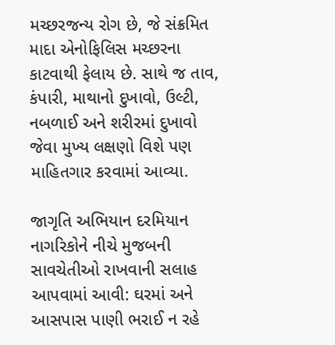મચ્છરજન્ય રોગ છે, જે સંક્રમિત માદા એનોફિલિસ મચ્છરના કાટવાથી ફેલાય છે. સાથે જ તાવ, કંપારી, માથાનો દુખાવો, ઉલ્ટી, નબળાઈ અને શરીરમાં દુખાવો જેવા મુખ્ય લક્ષણો વિશે પણ માહિતગાર કરવામાં આવ્યા.

જાગૃતિ અભિયાન દરમિયાન નાગરિકોને નીચે મુજબની સાવચેતીઓ રાખવાની સલાહ આપવામાં આવી: ઘરમાં અને આસપાસ પાણી ભરાઈ ન રહે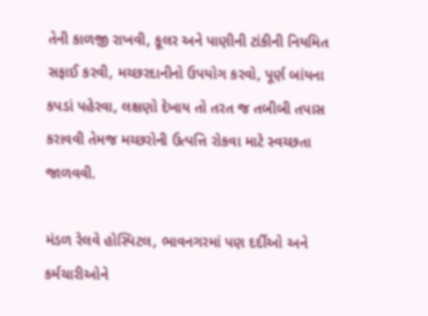તેની કાળજી રાખવી, કૂલર અને પાણીની ટાંકીની નિયમિત સફાઈ કરવી, મચ્છરદાનીનો ઉપયોગ કરવો, પૂર્ણ બાંયના કપડાં પહેરવા, લક્ષણો દેખાય તો તરત જ તબીબી તપાસ કરાવવી તેમજ મચ્છરોની ઉત્પત્તિ રોકવા માટે સ્વચ્છતા જાળવવી.

મંડળ રેલવે હોસ્પિટલ, ભાવનગરમાં પણ દર્દીઓ અને કર્મચારીઓને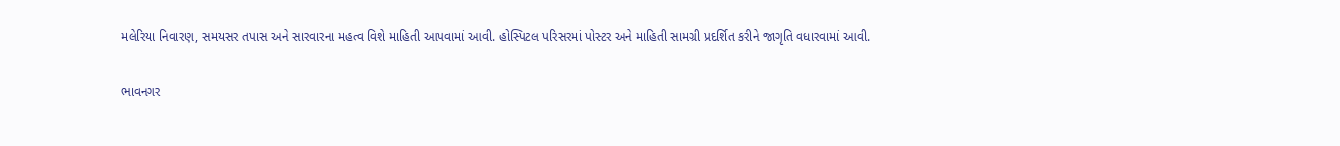મલેરિયા નિવારણ, સમયસર તપાસ અને સારવારના મહત્વ વિશે માહિતી આપવામાં આવી. હોસ્પિટલ પરિસરમાં પોસ્ટર અને માહિતી સામગ્રી પ્રદર્શિત કરીને જાગૃતિ વધારવામાં આવી.

ભાવનગર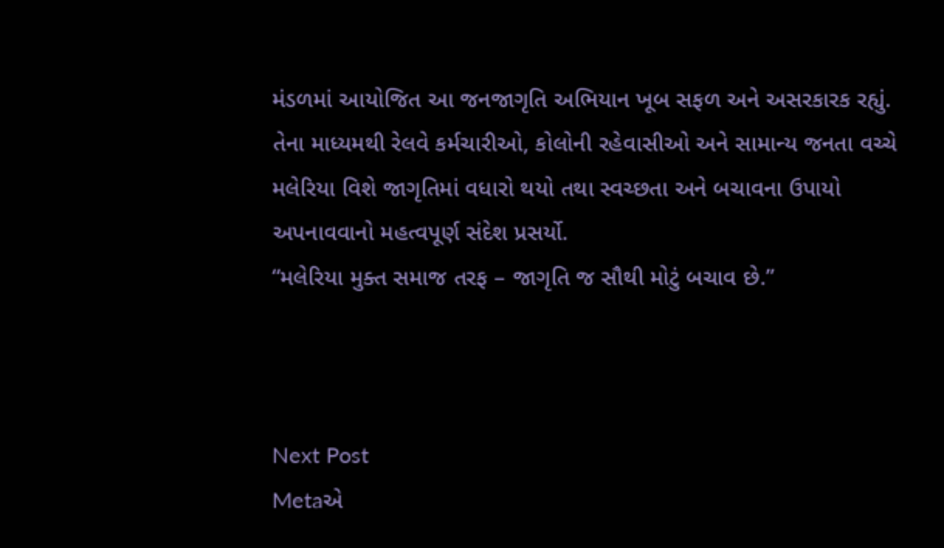મંડળમાં આયોજિત આ જનજાગૃતિ અભિયાન ખૂબ સફળ અને અસરકારક રહ્યું. તેના માધ્યમથી રેલવે કર્મચારીઓ, કોલોની રહેવાસીઓ અને સામાન્ય જનતા વચ્ચે મલેરિયા વિશે જાગૃતિમાં વધારો થયો તથા સ્વચ્છતા અને બચાવના ઉપાયો અપનાવવાનો મહત્વપૂર્ણ સંદેશ પ્રસર્યો.
“મલેરિયા મુક્ત સમાજ તરફ – જાગૃતિ જ સૌથી મોટું બચાવ છે.”



Next Post
Metaએ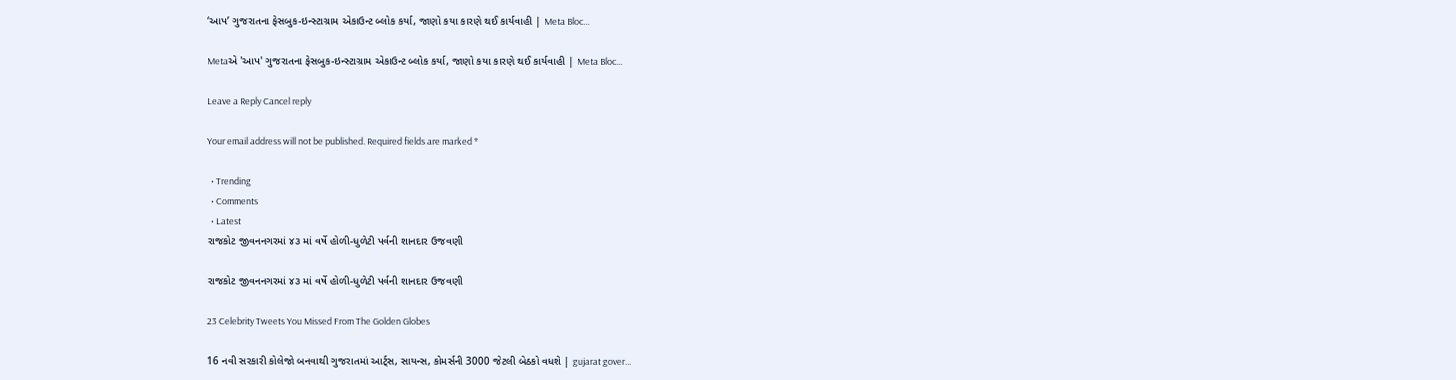‘આપ’ ગુજરાતના ફેસબુક-ઇન્સ્ટાગ્રામ એકાઉન્ટ બ્લોક કર્યા, જાણો કયા કારણે થઈ કાર્યવાહી | Meta Bloc…

Metaએ 'આપ' ગુજરાતના ફેસબુક-ઇન્સ્ટાગ્રામ એકાઉન્ટ બ્લોક કર્યા, જાણો કયા કારણે થઈ કાર્યવાહી | Meta Bloc...

Leave a Reply Cancel reply

Your email address will not be published. Required fields are marked *

  • Trending
  • Comments
  • Latest
રાજકોટ જીવનનગરમાં ૪૩ માં વર્ષે હોળી-ધુળેટી પર્વની શાનદાર ઉજવણી

રાજકોટ જીવનનગરમાં ૪૩ માં વર્ષે હોળી-ધુળેટી પર્વની શાનદાર ઉજવણી

23 Celebrity Tweets You Missed From The Golden Globes

16 નવી સરકારી કોલેજો બનવાથી ગુજરાતમાં આર્ટ્સ, સાયન્સ, કોમર્સની 3000 જેટલી બેઠકો વધશે | gujarat gover…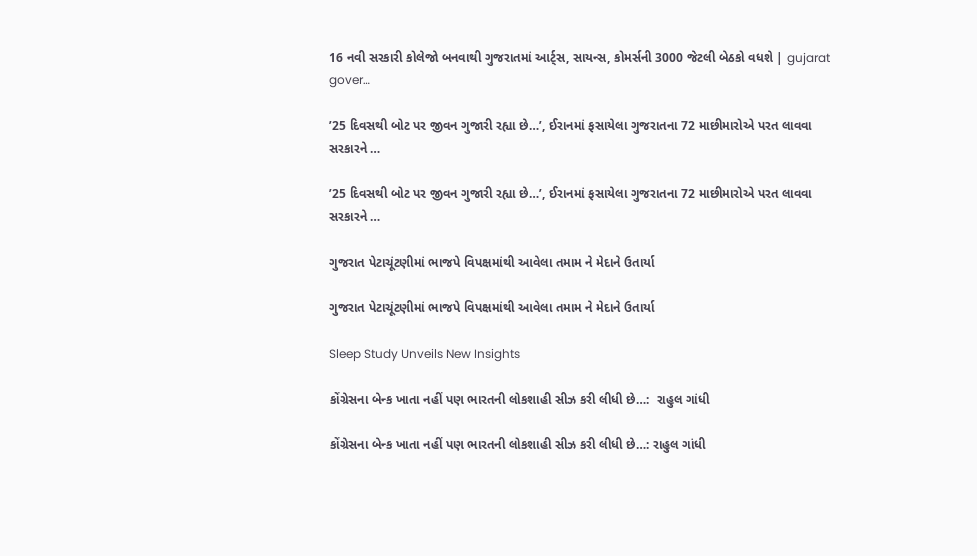16 નવી સરકારી કોલેજો બનવાથી ગુજરાતમાં આર્ટ્સ, સાયન્સ, કોમર્સની 3000 જેટલી બેઠકો વધશે | gujarat gover…

’25 દિવસથી બોટ પર જીવન ગુજારી રહ્યા છે…’, ઈરાનમાં ફસાયેલા ગુજરાતના 72 માછીમારોએ પરત લાવવા સરકારને …

’25 દિવસથી બોટ પર જીવન ગુજારી રહ્યા છે…’, ઈરાનમાં ફસાયેલા ગુજરાતના 72 માછીમારોએ પરત લાવવા સરકારને …

ગુજરાત પેટાચૂંટણીમાં ભાજપે વિપક્ષમાંથી આવેલા તમામ ને મેદાને ઉતાર્યા

ગુજરાત પેટાચૂંટણીમાં ભાજપે વિપક્ષમાંથી આવેલા તમામ ને મેદાને ઉતાર્યા

Sleep Study Unveils New Insights

કોંગ્રેસના બેન્ક ખાતા નહીં પણ ભારતની લોકશાહી સીઝ કરી લીધી છે…:  રાહુલ ગાંધી

કોંગ્રેસના બેન્ક ખાતા નહીં પણ ભારતની લોકશાહી સીઝ કરી લીધી છે…: રાહુલ ગાંધી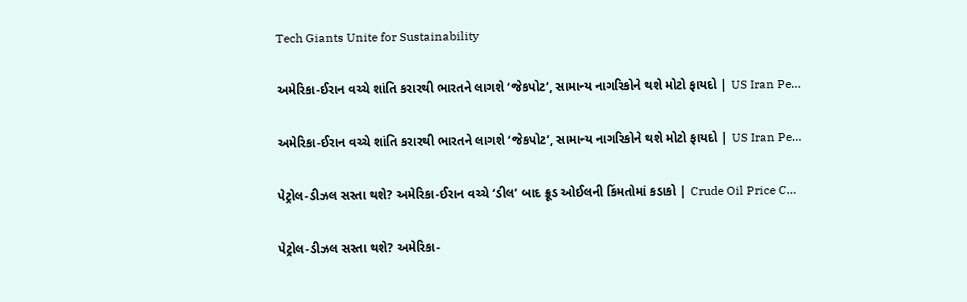Tech Giants Unite for Sustainability

અમેરિકા-ઈરાન વચ્ચે શાંતિ કરારથી ભારતને લાગશે ‘જેકપોટ’, સામાન્ય નાગરિકોને થશે મોટો ફાયદો | US Iran Pe…

અમેરિકા-ઈરાન વચ્ચે શાંતિ કરારથી ભારતને લાગશે ‘જેકપોટ’, સામાન્ય નાગરિકોને થશે મોટો ફાયદો | US Iran Pe…

પેટ્રોલ-ડીઝલ સસ્તા થશે? અમેરિકા-ઈરાન વચ્ચે ‘ડીલ’ બાદ ક્રૂડ ઓઈલની કિંમતોમાં કડાકો | Crude Oil Price C…

પેટ્રોલ-ડીઝલ સસ્તા થશે? અમેરિકા-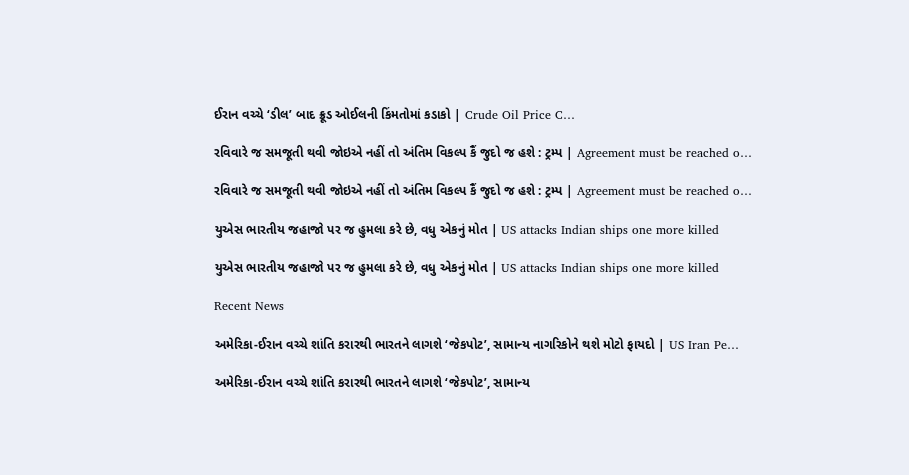ઈરાન વચ્ચે ‘ડીલ’ બાદ ક્રૂડ ઓઈલની કિંમતોમાં કડાકો | Crude Oil Price C…

રવિવારે જ સમજૂતી થવી જોઇએ નહીં તો અંતિમ વિકલ્પ કૈં જુદો જ હશે : ટ્રમ્પ | Agreement must be reached o…

રવિવારે જ સમજૂતી થવી જોઇએ નહીં તો અંતિમ વિકલ્પ કૈં જુદો જ હશે : ટ્રમ્પ | Agreement must be reached o…

યુએસ ભારતીય જહાજો પર જ હુમલા કરે છે, વધુ એકનું મોત | US attacks Indian ships one more killed

યુએસ ભારતીય જહાજો પર જ હુમલા કરે છે, વધુ એકનું મોત | US attacks Indian ships one more killed

Recent News

અમેરિકા-ઈરાન વચ્ચે શાંતિ કરારથી ભારતને લાગશે ‘જેકપોટ’, સામાન્ય નાગરિકોને થશે મોટો ફાયદો | US Iran Pe…

અમેરિકા-ઈરાન વચ્ચે શાંતિ કરારથી ભારતને લાગશે ‘જેકપોટ’, સામાન્ય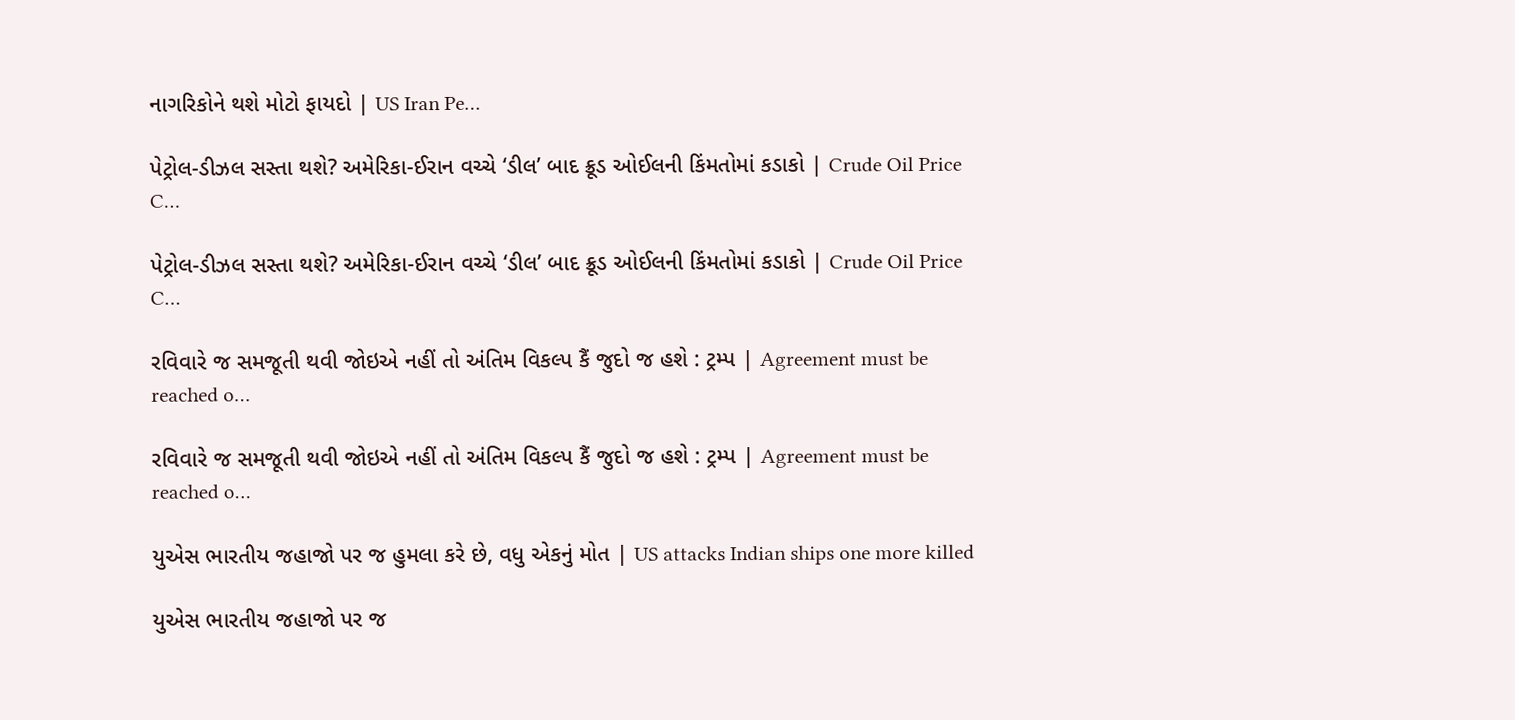નાગરિકોને થશે મોટો ફાયદો | US Iran Pe…

પેટ્રોલ-ડીઝલ સસ્તા થશે? અમેરિકા-ઈરાન વચ્ચે ‘ડીલ’ બાદ ક્રૂડ ઓઈલની કિંમતોમાં કડાકો | Crude Oil Price C…

પેટ્રોલ-ડીઝલ સસ્તા થશે? અમેરિકા-ઈરાન વચ્ચે ‘ડીલ’ બાદ ક્રૂડ ઓઈલની કિંમતોમાં કડાકો | Crude Oil Price C…

રવિવારે જ સમજૂતી થવી જોઇએ નહીં તો અંતિમ વિકલ્પ કૈં જુદો જ હશે : ટ્રમ્પ | Agreement must be reached o…

રવિવારે જ સમજૂતી થવી જોઇએ નહીં તો અંતિમ વિકલ્પ કૈં જુદો જ હશે : ટ્રમ્પ | Agreement must be reached o…

યુએસ ભારતીય જહાજો પર જ હુમલા કરે છે, વધુ એકનું મોત | US attacks Indian ships one more killed

યુએસ ભારતીય જહાજો પર જ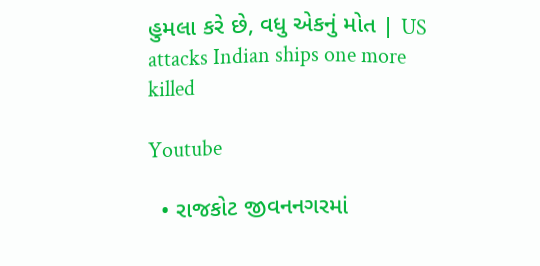હુમલા કરે છે, વધુ એકનું મોત | US attacks Indian ships one more killed

Youtube

  • રાજકોટ જીવનનગરમાં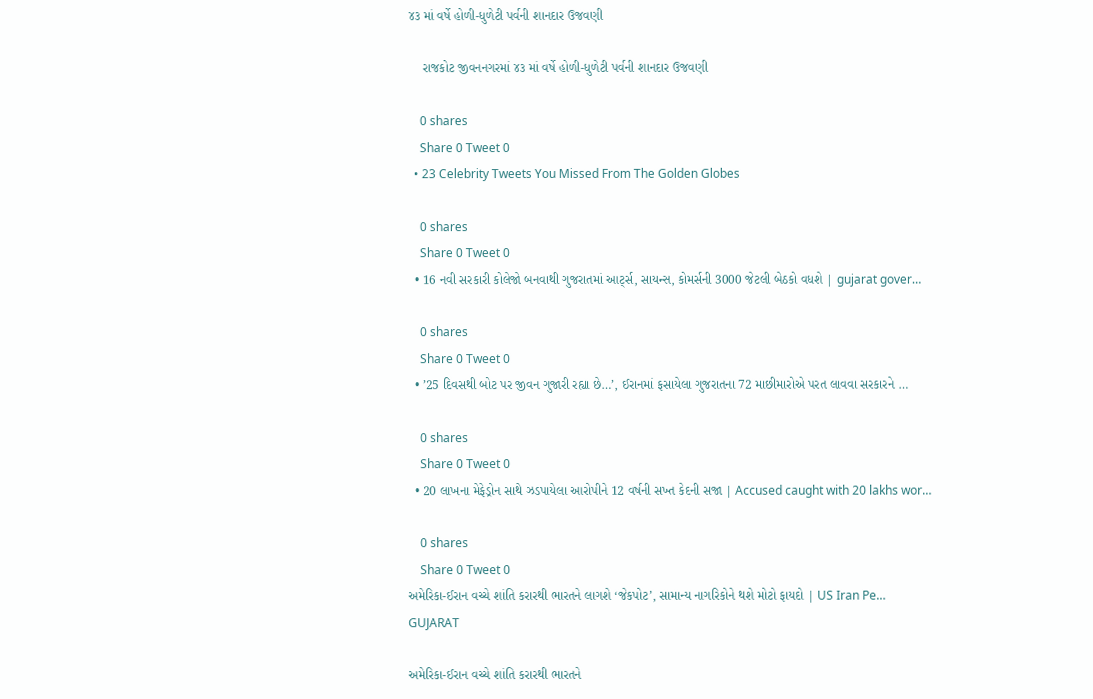૪૩ માં વર્ષે હોળી-ધુળેટી પર્વની શાનદાર ઉજવણી

    રાજકોટ જીવનનગરમાં ૪૩ માં વર્ષે હોળી-ધુળેટી પર્વની શાનદાર ઉજવણી

    0 shares
    Share 0 Tweet 0
  • 23 Celebrity Tweets You Missed From The Golden Globes

    0 shares
    Share 0 Tweet 0
  • 16 નવી સરકારી કોલેજો બનવાથી ગુજરાતમાં આર્ટ્સ, સાયન્સ, કોમર્સની 3000 જેટલી બેઠકો વધશે | gujarat gover…

    0 shares
    Share 0 Tweet 0
  • ’25 દિવસથી બોટ પર જીવન ગુજારી રહ્યા છે…’, ઈરાનમાં ફસાયેલા ગુજરાતના 72 માછીમારોએ પરત લાવવા સરકારને …

    0 shares
    Share 0 Tweet 0
  • 20 લાખના મેફેડ્રોન સાથે ઝડપાયેલા આરોપીને 12 વર્ષની સખ્ત કેદની સજા | Accused caught with 20 lakhs wor…

    0 shares
    Share 0 Tweet 0
અમેરિકા-ઈરાન વચ્ચે શાંતિ કરારથી ભારતને લાગશે ‘જેકપોટ’, સામાન્ય નાગરિકોને થશે મોટો ફાયદો | US Iran Pe…
GUJARAT

અમેરિકા-ઈરાન વચ્ચે શાંતિ કરારથી ભારતને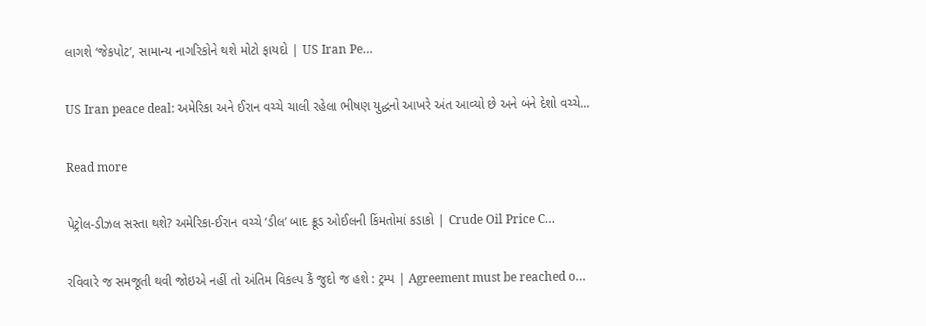લાગશે ‘જેકપોટ’, સામાન્ય નાગરિકોને થશે મોટો ફાયદો | US Iran Pe…

US Iran peace deal: અમેરિકા અને ઈરાન વચ્ચે ચાલી રહેલા ભીષણ યુદ્ધનો આખરે અંત આવ્યો છે અને બંને દેશો વચ્ચે...

Read more

પેટ્રોલ-ડીઝલ સસ્તા થશે? અમેરિકા-ઈરાન વચ્ચે ‘ડીલ’ બાદ ક્રૂડ ઓઈલની કિંમતોમાં કડાકો | Crude Oil Price C…

રવિવારે જ સમજૂતી થવી જોઇએ નહીં તો અંતિમ વિકલ્પ કૈં જુદો જ હશે : ટ્રમ્પ | Agreement must be reached o…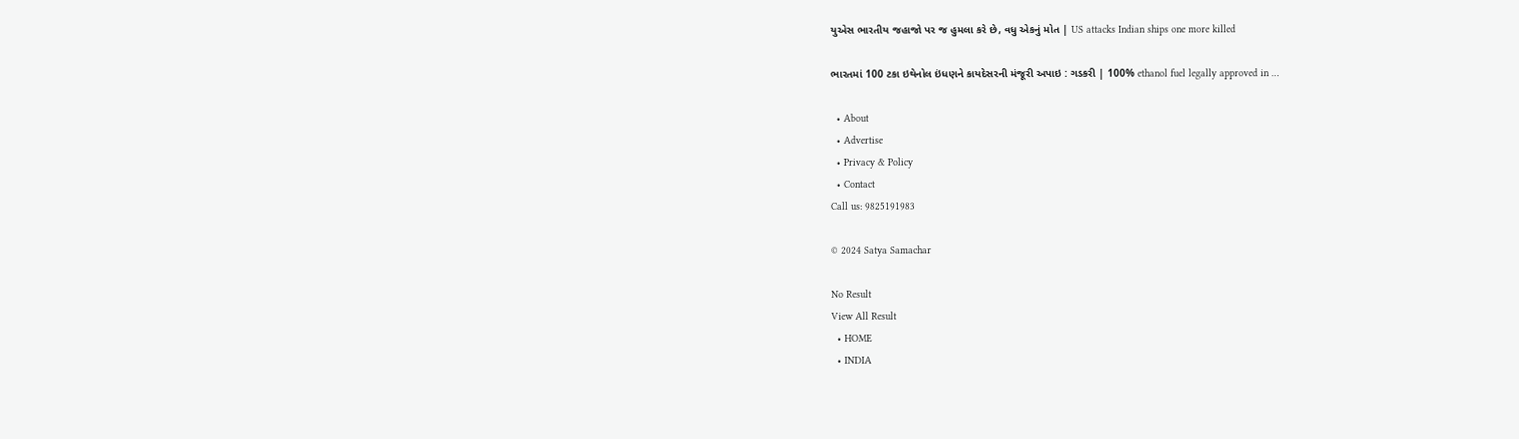યુએસ ભારતીય જહાજો પર જ હુમલા કરે છે, વધુ એકનું મોત | US attacks Indian ships one more killed

ભારતમાં 100 ટકા ઇથેનોલ ઇંધણને કાયદેસરની મંજૂરી અપાઇ : ગડકરી | 100% ethanol fuel legally approved in …

  • About
  • Advertise
  • Privacy & Policy
  • Contact
Call us: 9825191983

© 2024 Satya Samachar

No Result
View All Result
  • HOME
  • INDIA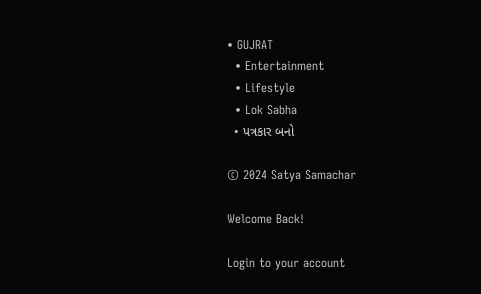• GUJRAT
  • Entertainment
  • Lifestyle
  • Lok Sabha
  • પત્રકાર બનો

© 2024 Satya Samachar

Welcome Back!

Login to your account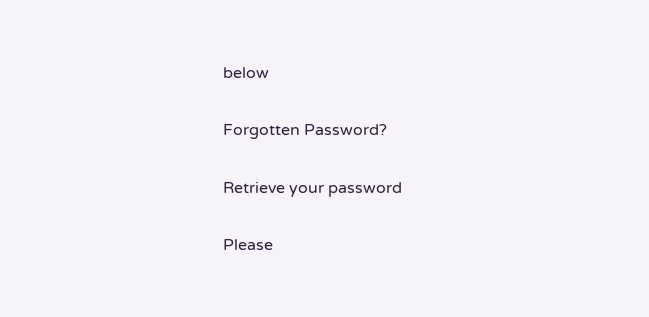below

Forgotten Password?

Retrieve your password

Please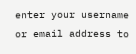enter your username or email address to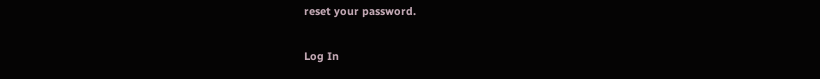reset your password.

Log In